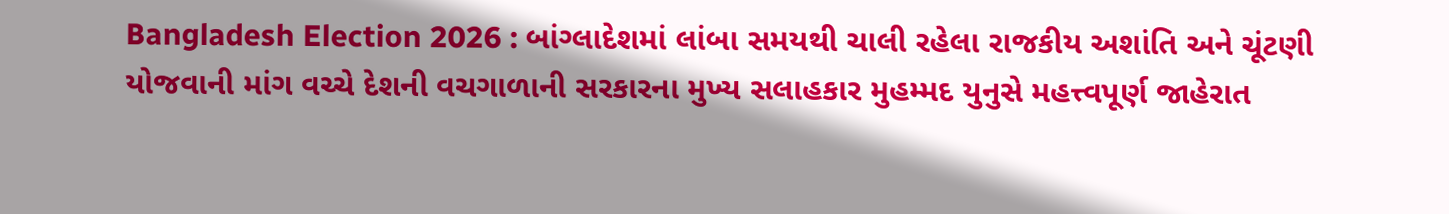Bangladesh Election 2026 : બાંગ્લાદેશમાં લાંબા સમયથી ચાલી રહેલા રાજકીય અશાંતિ અને ચૂંટણી યોજવાની માંગ વચ્ચે દેશની વચગાળાની સરકારના મુખ્ય સલાહકાર મુહમ્મદ યુનુસે મહત્ત્વપૂર્ણ જાહેરાત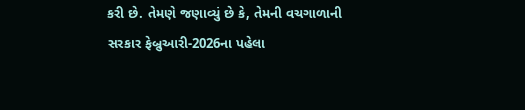કરી છે. તેમણે જણાવ્યું છે કે, તેમની વચગાળાની સરકાર ફેબ્રુઆરી-2026ના પહેલા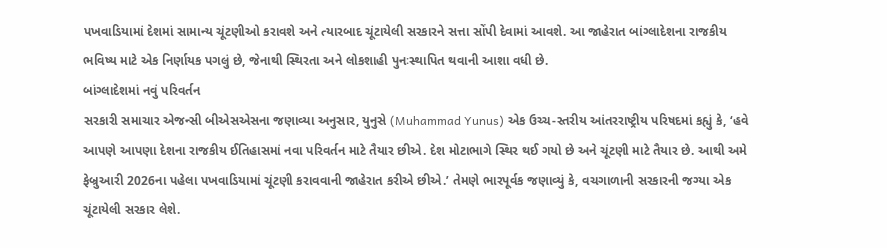પખવાડિયામાં દેશમાં સામાન્ય ચૂંટણીઓ કરાવશે અને ત્યારબાદ ચૂંટાયેલી સરકારને સત્તા સોંપી દેવામાં આવશે. આ જાહેરાત બાંગ્લાદેશના રાજકીય ભવિષ્ય માટે એક નિર્ણાયક પગલું છે, જેનાથી સ્થિરતા અને લોકશાહી પુનઃસ્થાપિત થવાની આશા વધી છે.
બાંગ્લાદેશમાં નવું પરિવર્તન
સરકારી સમાચાર એજન્સી બીએસએસના જણાવ્યા અનુસાર, યુનુસે (Muhammad Yunus) એક ઉચ્ચ-સ્તરીય આંતરરાષ્ટ્રીય પરિષદમાં કહ્યું કે, ‘હવે આપણે આપણા દેશના રાજકીય ઈતિહાસમાં નવા પરિવર્તન માટે તૈયાર છીએ. દેશ મોટાભાગે સ્થિર થઈ ગયો છે અને ચૂંટણી માટે તૈયાર છે. આથી અમે ફેબ્રુઆરી 2026ના પહેલા પખવાડિયામાં ચૂંટણી કરાવવાની જાહેરાત કરીએ છીએ.’ તેમણે ભારપૂર્વક જણાવ્યું કે, વચગાળાની સરકારની જગ્યા એક ચૂંટાયેલી સરકાર લેશે.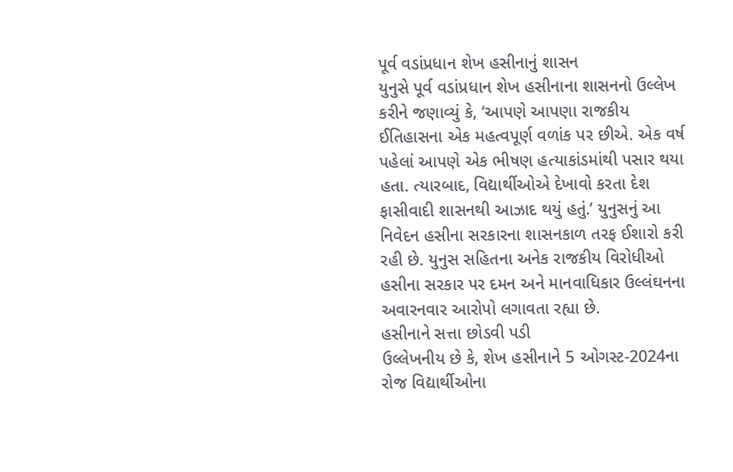પૂર્વ વડાંપ્રધાન શેખ હસીનાનું શાસન
યુનુસે પૂર્વ વડાંપ્રધાન શેખ હસીનાના શાસનનો ઉલ્લેખ કરીને જણાવ્યું કે, ‘આપણે આપણા રાજકીય ઈતિહાસના એક મહત્વપૂર્ણ વળાંક પર છીએ. એક વર્ષ પહેલાં આપણે એક ભીષણ હત્યાકાંડમાંથી પસાર થયા હતા. ત્યારબાદ, વિદ્યાર્થીઓએ દેખાવો કરતા દેશ ફાસીવાદી શાસનથી આઝાદ થયું હતું.’ યુનુસનું આ નિવેદન હસીના સરકારના શાસનકાળ તરફ ઈશારો કરી રહી છે. યુનુસ સહિતના અનેક રાજકીય વિરોધીઓ હસીના સરકાર પર દમન અને માનવાધિકાર ઉલ્લંઘનના અવારનવાર આરોપો લગાવતા રહ્યા છે.
હસીનાને સત્તા છોડવી પડી
ઉલ્લેખનીય છે કે, શેખ હસીનાને 5 ઓગસ્ટ-2024ના રોજ વિદ્યાર્થીઓના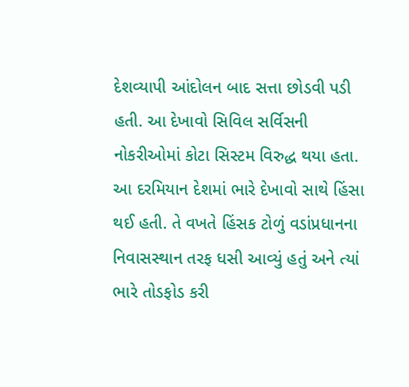દેશવ્યાપી આંદોલન બાદ સત્તા છોડવી પડી હતી. આ દેખાવો સિવિલ સર્વિસની નોકરીઓમાં કોટા સિસ્ટમ વિરુદ્ધ થયા હતા. આ દરમિયાન દેશમાં ભારે દેખાવો સાથે હિંસા થઈ હતી. તે વખતે હિંસક ટોળું વડાંપ્રધાનના નિવાસસ્થાન તરફ ધસી આવ્યું હતું અને ત્યાં ભારે તોડફોડ કરી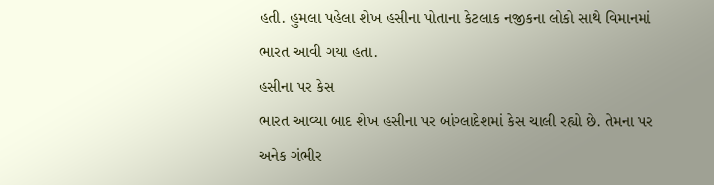હતી. હુમલા પહેલા શેખ હસીના પોતાના કેટલાક નજીકના લોકો સાથે વિમાનમાં ભારત આવી ગયા હતા.
હસીના પર કેસ
ભારત આવ્યા બાદ શેખ હસીના પર બાંગ્લાદેશમાં કેસ ચાલી રહ્યો છે. તેમના પર અનેક ગંભીર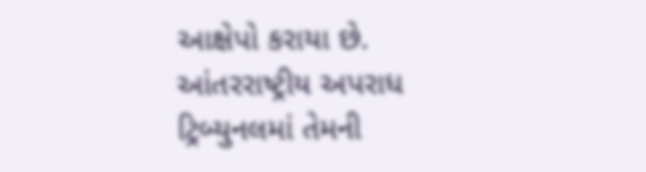આક્ષેપો કરાયા છે. આંતરરાષ્ટ્રીય અપરાધ ટ્રિબ્યુનલમાં તેમની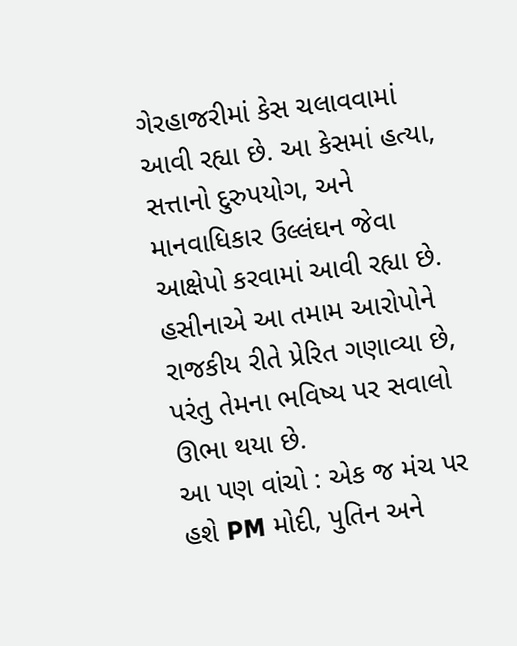ગેરહાજરીમાં કેસ ચલાવવામાં આવી રહ્યા છે. આ કેસમાં હત્યા, સત્તાનો દુરુપયોગ, અને માનવાધિકાર ઉલ્લંઘન જેવા આક્ષેપો કરવામાં આવી રહ્યા છે. હસીનાએ આ તમામ આરોપોને રાજકીય રીતે પ્રેરિત ગણાવ્યા છે, પરંતુ તેમના ભવિષ્ય પર સવાલો ઊભા થયા છે.
આ પણ વાંચો : એક જ મંચ પર હશે PM મોદી, પુતિન અને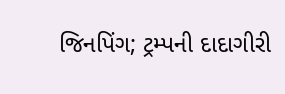જિનપિંગ; ટ્રમ્પની દાદાગીરી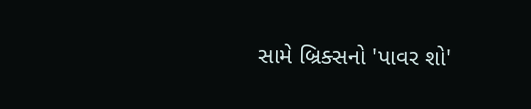સામે બ્રિક્સનો 'પાવર શો'